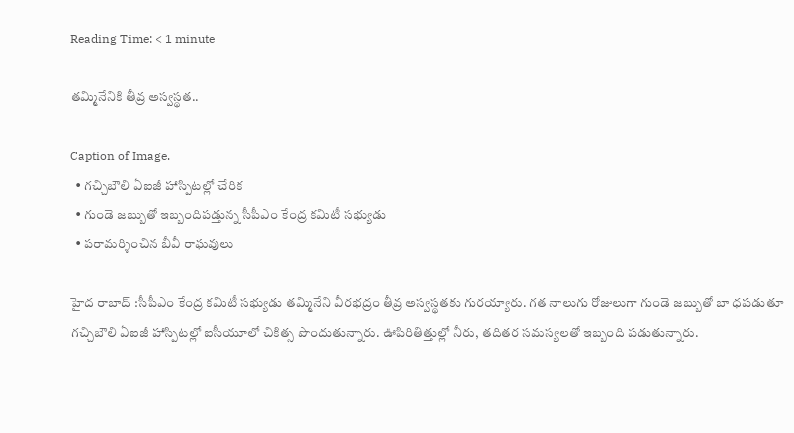Reading Time: < 1 minute

తమ్మినేనికి తీవ్ర అస్వస్థత..

Caption of Image.
  • గచ్చిబౌలి ఏఐజీ హాస్పిటల్లో చేరిక
  • గుండె జబ్బుతో ఇబ్బందిపడ్తున్న సీపీఎం కేంద్ర కమిటీ సభ్యుడు
  • పరామర్శించిన బీవీ రాఘవులు

హైద రాబాద్ :సీపీఎం కేంద్ర కమిటీ సభ్యుడు తమ్మినేని వీరభద్రం తీవ్ర అస్వస్థతకు గురయ్యారు. గత నాలుగు రోజులుగా గుండె జబ్బుతో బా ధపడుతూ గచ్చిబౌలి ఏఐజీ హాస్పిటల్లో ఐసీయూలో చికిత్స పొందుతున్నారు. ఊపిరితిత్తుల్లో నీరు, తదితర సమస్యలతో ఇబ్బంది పడుతున్నారు.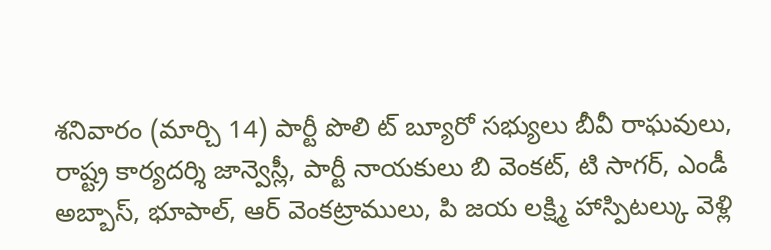శనివారం (మార్చి 14) పార్టీ పొలి ట్ బ్యూరో సభ్యులు బీవీ రాఘవులు, రాష్ట్ర కార్యదర్శి జాన్వెస్లీ, పార్టీ నాయకులు బి వెంకట్, టి సాగర్, ఎండీ అబ్బాస్, భూపాల్, ఆర్ వెంకట్రాములు, పి జయ లక్ష్మి హాస్పిటల్కు వెళ్లి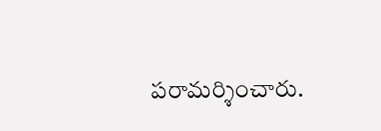పరామర్శించారు.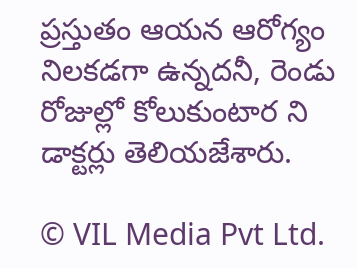ప్రస్తుతం ఆయన ఆరోగ్యం నిలకడగా ఉన్నదనీ, రెండు రోజుల్లో కోలుకుంటార ని డాక్టర్లు తెలియజేశారు.

© VIL Media Pvt Ltd.